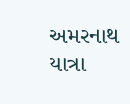અમરનાથ યાત્રા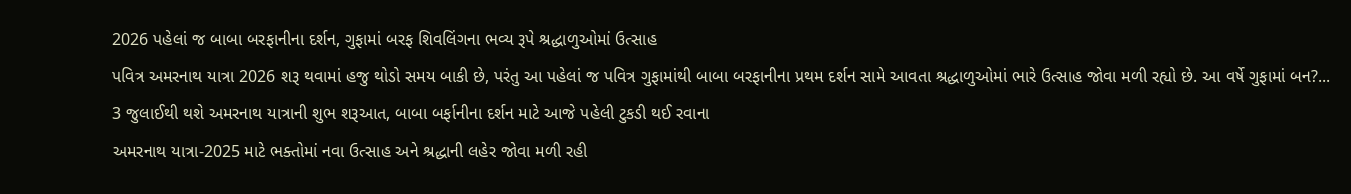2026 પહેલાં જ બાબા બરફાનીના દર્શન, ગુફામાં બરફ શિવલિંગના ભવ્ય રૂપે શ્રદ્ધાળુઓમાં ઉત્સાહ
પવિત્ર અમરનાથ યાત્રા 2026 શરૂ થવામાં હજુ થોડો સમય બાકી છે, પરંતુ આ પહેલાં જ પવિત્ર ગુફામાંથી બાબા બરફાનીના પ્રથમ દર્શન સામે આવતા શ્રદ્ધાળુઓમાં ભારે ઉત્સાહ જોવા મળી રહ્યો છે. આ વર્ષે ગુફામાં બન?...
3 જુલાઈથી થશે અમરનાથ યાત્રાની શુભ શરૂઆત, બાબા બર્ફાનીના દર્શન માટે આજે પહેલી ટુકડી થઈ રવાના
અમરનાથ યાત્રા-2025 માટે ભક્તોમાં નવા ઉત્સાહ અને શ્રદ્ધાની લહેર જોવા મળી રહી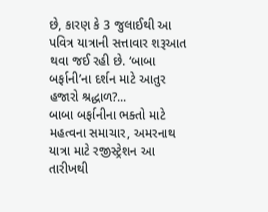છે, કારણ કે 3 જુલાઈથી આ પવિત્ર યાત્રાની સત્તાવાર શરૂઆત થવા જઈ રહી છે. ‘બાબા બર્ફાની’ના દર્શન માટે આતુર હજારો શ્રદ્ધાળ?...
બાબા બર્ફાનીના ભક્તો માટે મહત્વના સમાચાર, અમરનાથ યાત્રા માટે રજીસ્ટ્રેશન આ તારીખથી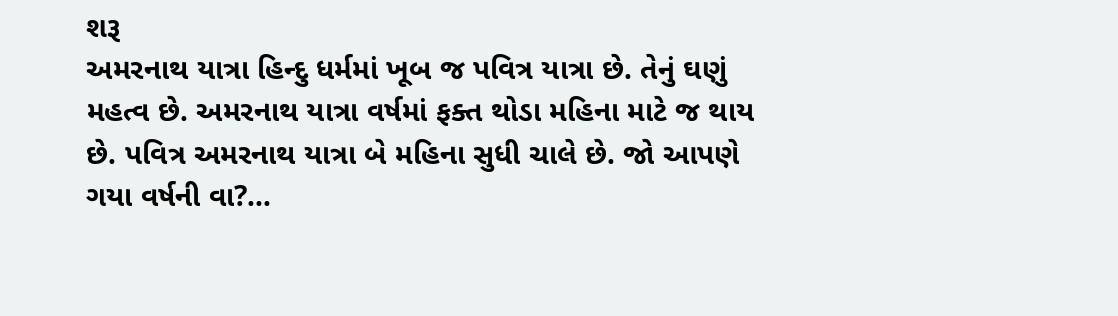શરૂ
અમરનાથ યાત્રા હિન્દુ ધર્મમાં ખૂબ જ પવિત્ર યાત્રા છે. તેનું ઘણું મહત્વ છે. અમરનાથ યાત્રા વર્ષમાં ફક્ત થોડા મહિના માટે જ થાય છે. પવિત્ર અમરનાથ યાત્રા બે મહિના સુધી ચાલે છે. જો આપણે ગયા વર્ષની વા?...